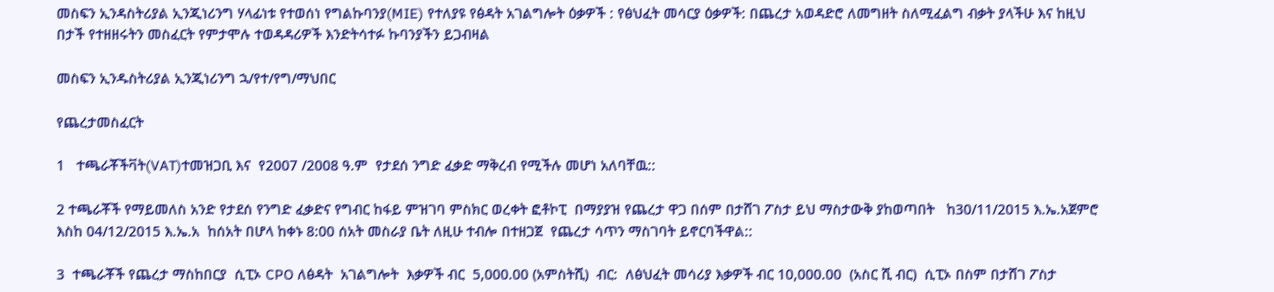መስፍን ኢንዳስትሪያል ኢንጂነሪንግ ሃላፊነቱ የተወሰነ የግልኩባንያ(MIE) የተለያዩ የፅዳት አገልግሎት ዕቃዎች : የፅህፈት መሳርያ ዕቃዎች: በጨረታ አወዳድሮ ለመግዘት ስለሚፈልግ ብቃት ያላችሁ እና ከዚህ በታች የተዘዘሩትን መስፈርት የምታሞሉ ተወዳዳሪዎች እንድትሳተፉ ኩባንያችን ይጋብዛል

መስፍን ኢንዱስትሪያል ኢንጂነሪንግ ኋ/የተ/የግ/ማህበር

የጨረታመስፈርት

1   ተጫራቾችቫት(VAT)ተመዝጋቢ እና  የ2007 /2008 ዓ.ም  የታደሰ ንግድ ፈቃድ ማቅረብ የሚችሉ መሆነ አለባቸዉ::

2 ተጫራቾች የማይመለስ አንድ የታደሰ የንግድ ፈቃድና የግብር ከፋይ ምዝገባ ምስክር ወረቀት ፎቶኮፒ  በማያያዝ የጨረታ ዋጋ በሰም በታሸገ ፖስታ ይህ ማስታውቅ ያከወጣበት   ከ30/11/2015 እ.ኤ.አጀምሮ እስከ 04/12/2015 እ.ኤ.አ  ከሰአት በሆላ ከቀኑ 8:00 ሰአት መስራያ ቤት ለዚሁ ተብሎ በተዘጋጀ  የጨረታ ሳጥን ማስገባት ይኖርባችዋል::

3  ተጫራቾች የጨረታ ማስከበርያ  ሲፒኦ CPO ለፅዳት  አገልግሎት  እቃዎች ብር  5,000.00 (አምስትሺ)  ብር:  ለፅህፈት መሳሪያ እቃዎች ብር 10,000.00  (አስር ሺ ብር)  ሲፒኦ በስም በታሸገ ፖስታ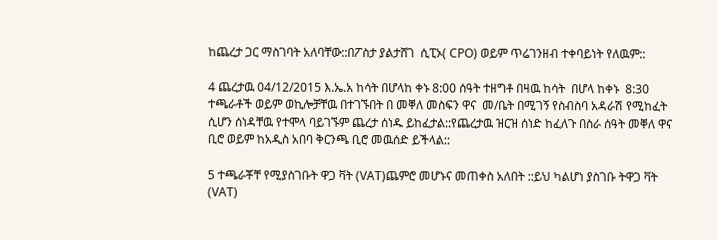ከጨረታ ጋር ማስገባት አለባቸው::በፖስታ ያልታሸገ  ሲፒኦ( CPO) ወይም ጥሬገንዘብ ተቀባይነት የለዉም::

4 ጨረታዉ 04/12/2015 እ.ኤ.አ ከሳት በሆላከ ቀኑ 8:00 ሰዓት ተዘግቶ በዛዉ ከሳት  በሆላ ከቀኑ  8:30  ተጫራቶች ወይም ወኪሎቻቸዉ በተገኙበት በ መቐለ መስፍን ዋና  መ/ቤት በሚገኝ የስብስባ አዳራሽ የሚከፈት ሲሆን ሰነዳቸዉ የተሞላ ባይገኙም ጨረታ ሰነዱ ይከፈታል::የጨረታዉ ዝርዝ ሰነድ ከፈለጉ በስራ ሰዓት መቐለ ዋና ቢሮ ወይም ከአዲስ አበባ ቅርንጫ ቢሮ መዉሰድ ይችላል::

5 ተጫራቾቸ የሚያስገቡት ዋጋ ቫት (VAT)ጨምሮ መሆኑና መጠቀስ አለበት ::ይህ ካልሆነ ያስገቡ ትዋጋ ቫት (VAT)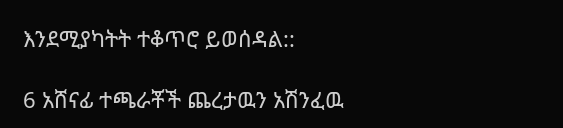እንደሚያካትት ተቆጥሮ ይወሰዳል::

6 አሸናፊ ተጫራቾች ጨረታዉን አሽንፈዉ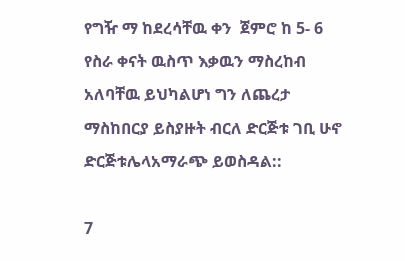የግዥ ማ ከደረሳቸዉ ቀን  ጀምሮ ከ 5- 6 የስራ ቀናት ዉስጥ እቃዉን ማስረከብ አለባቸዉ ይህካልሆነ ግን ለጨረታ ማስከበርያ ይስያዙት ብርለ ድርጅቱ ገቢ ሁኖ ድርጅቱሌላአማራጭ ይወስዳል::

7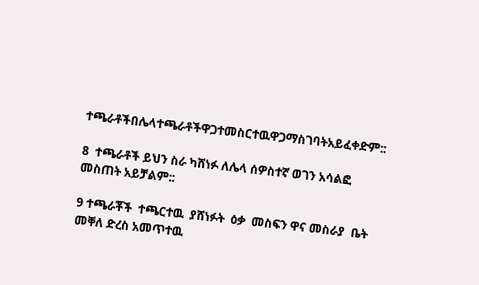ተጫራቶችበሌላተጫራቶችዋጋተመስርተዉዋጋማስገባትአይፈቀድም::

8  ተጫራቶች ይህን ስራ ካሸነፉ ለሌላ ሰዎስተኛ ወገን አሳልፎ መስጠት አይቻልም::

9 ተጫራቾች  ተጫርተዉ  ያሸነፉት  ዕቃ  መስፍን ዋና መስራያ  ቤት መቐለ ድረስ አመጥተዉ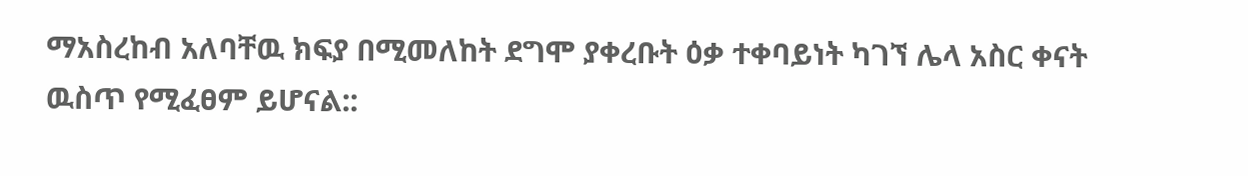ማአስረከብ አለባቸዉ ክፍያ በሚመለከት ደግሞ ያቀረቡት ዕቃ ተቀባይነት ካገኘ ሌላ አስር ቀናት ዉስጥ የሚፈፀም ይሆናል::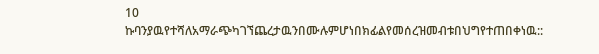10   ኩባንያዉየተሻለአማራጭካገኘጨረታዉንበሙሉምሆነበክፊልየመሰረዝመብቱበህግየተጠበቀነዉ::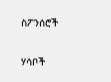ስፖንሰሮች

ሃሳቦች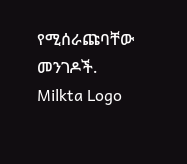የሚሰራጩባቸው መንገዶች.
Milkta Logo